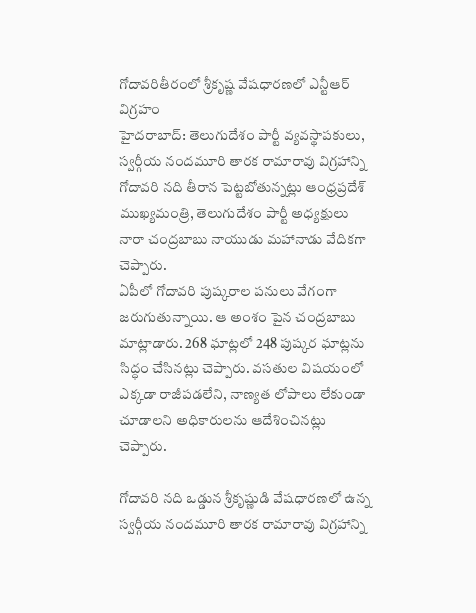గోదావరితీరంలో శ్రీకృష్ణ వేషధారణలో ఎన్టీఆర్ విగ్రహం
హైదరాబాద్: తెలుగుదేశం పార్టీ వ్యవస్థాపకులు, స్వర్గీయ నందమూరి తారక రామారావు విగ్రహాన్ని గోదావరి నది తీరాన పెట్టబోతున్నట్లు ఆంధ్రప్రదేశ్ ముఖ్యమంత్రి, తెలుగుదేశం పార్టీ అధ్యక్షులు నారా చంద్రబాబు నాయుడు మహానాడు వేదికగా చెప్పారు.
ఏపీలో గోదావరి పుష్కరాల పనులు వేగంగా జరుగుతున్నాయి. ఆ అంశం పైన చంద్రబాబు మాట్లాడారు. 268 ఘాట్లలో 248 పుష్కర ఘాట్లను సిద్ధం చేసినట్లు చెప్పారు. వసతుల విషయంలో ఎక్కడా రాజీపడలేని, నాణ్యత లోపాలు లేకుండా చూడాలని అధికారులను ఆదేశించినట్లు చెప్పారు.

గోదావరి నది ఒడ్డున శ్రీకృష్ణుడి వేషధారణలో ఉన్న స్వర్గీయ నందమూరి తారక రామారావు విగ్రహాన్ని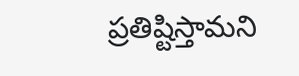ప్రతిష్టిస్తామని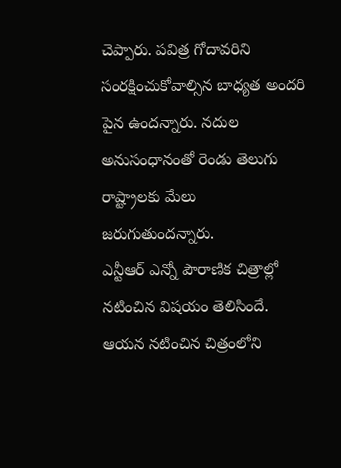చెప్పారు. పవిత్ర గోదావరిని సంరక్షించుకోవాల్సిన బాధ్యత అందరి పైన ఉందన్నారు. నదుల అనుసంధానంతో రెండు తెలుగు రాష్ట్రాలకు మేలు జరుగుతుందన్నారు.
ఎన్టీఆర్ ఎన్నో పౌరాణిక చిత్రాల్లో నటించిన విషయం తెలిసిందే. ఆయన నటించిన చిత్రంలోని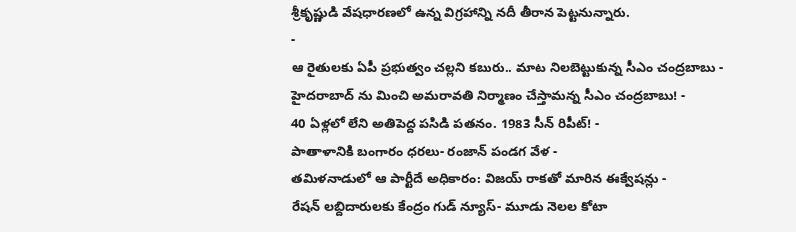శ్రీకృష్ణుడి వేషధారణలో ఉన్న విగ్రహాన్ని నదీ తీరాన పెట్టనున్నారు.
-
ఆ రైతులకు ఏపీ ప్రభుత్వం చల్లని కబురు.. మాట నిలబెట్టుకున్న సీఎం చంద్రబాబు -
హైదరాబాద్ ను మించి అమరావతి నిర్మాణం చేస్తామన్న సీఎం చంద్రబాబు! -
40 ఏళ్లలో లేని అతిపెద్ద పసిడి పతనం. 1983 సీన్ రిపీట్! -
పాతాళానికి బంగారం ధరలు- రంజాన్ పండగ వేళ -
తమిళనాడులో ఆ పార్టీదే అధికారం: విజయ్ రాకతో మారిన ఈక్వేషన్లు -
రేషన్ లబ్దిదారులకు కేంద్రం గుడ్ న్యూస్- మూడు నెలల కోటా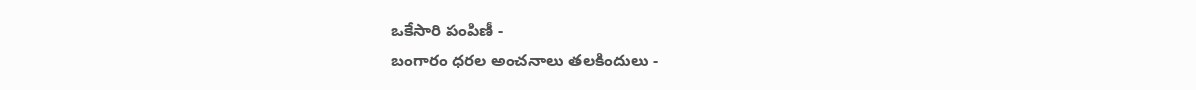ఒకేసారి పంపిణీ -
బంగారం ధరల అంచనాలు తలకిందులు -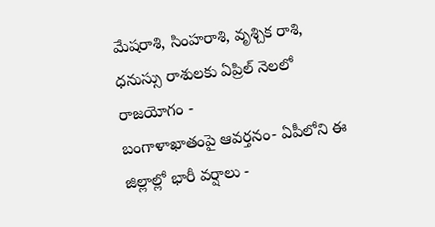మేషరాశి, సింహరాశి, వృశ్చిక రాశి, ధనుస్సు రాశులకు ఏప్రిల్ నెలలో రాజయోగం -
బంగాళాఖాతంపై ఆవర్తనం- ఏపీలోని ఈ జిల్లాల్లో భారీ వర్షాలు -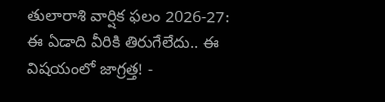తులారాశి వార్షిక ఫలం 2026-27: ఈ ఏడాది వీరికి తిరుగేలేదు.. ఈ విషయంలో జాగ్రత్త! -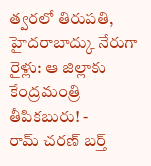త్వరలో తిరుపతి, హైదరాబాద్కు నేరుగా రైళ్లు: ఆ జిల్లాకు కేంద్రమంత్రి తీపికబురు! -
రామ్ చరణ్ బర్త్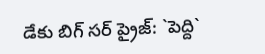డేకు బిగ్ సర్ ప్రైజ్: `పెద్ది`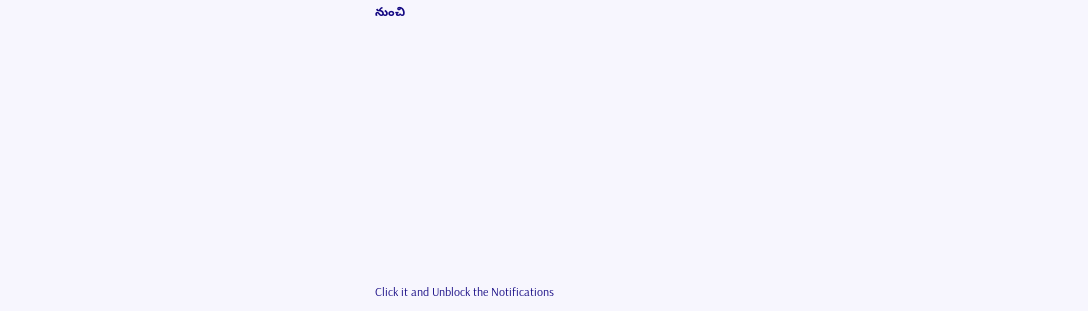నుంచి












Click it and Unblock the Notifications